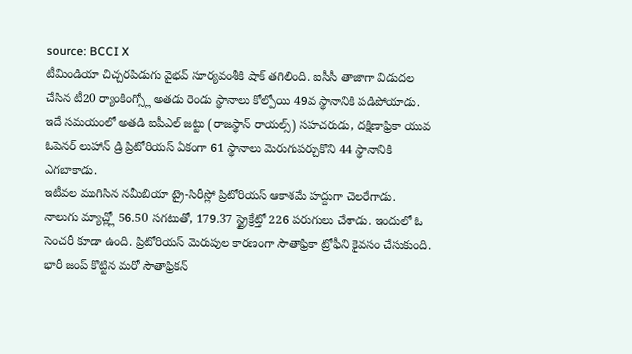source: BCCI X
టీమిండియా చిచ్చరపిడుగు వైభవ్ సూర్యవంశీకి షాక్ తగిలింది. ఐసీసీ తాజాగా విడుదల చేసిన టీ20 ర్యాంకింగ్స్లో అతడు రెండు స్థానాలు కోల్పోయి 49వ స్థానానికి పడిపోయాడు. ఇదే సమయంలో అతడి ఐపీఎల్ జట్టు (రాజస్థాన్ రాయల్స్) సహచరుడు, దక్షిణాఫ్రికా యువ ఓపెనర్ లుహాన్ డ్రి ప్రిటోరియస్ ఏకంగా 61 స్థానాలు మెరుగుపర్చుకొని 44 స్థానానికి ఎగబాకాడు.
ఇటీవల ముగిసిన నమీబియా ట్రై-సిరీస్లో ప్రిటోరియస్ ఆకాశమే హద్దుగా చెలరేగాడు. నాలుగు మ్యాచ్ల్లో 56.50 సగటుతో, 179.37 స్ట్రైక్రేట్తో 226 పరుగులు చేశాడు. ఇందులో ఓ సెంచరీ కూడా ఉంది. ప్రిటోరియస్ మెరుపుల కారణంగా సౌతాఫ్రికా ట్రోఫీని కైవసం చేసుకుంది.
భారీ జంప్ కొట్టిన మరో సౌతాఫ్రికన్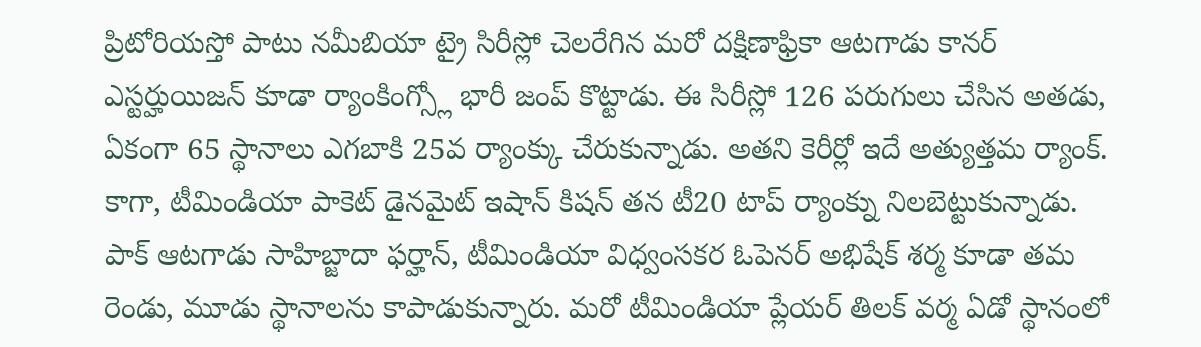ప్రిటోరియస్తో పాటు నమీబియా ట్రై సిరీస్లో చెలరేగిన మరో దక్షిణాఫ్రికా ఆటగాడు కానర్ ఎస్టర్హుయిజన్ కూడా ర్యాంకింగ్స్లో భారీ జంప్ కొట్టాడు. ఈ సిరీస్లో 126 పరుగులు చేసిన అతడు, ఏకంగా 65 స్థానాలు ఎగబాకి 25వ ర్యాంక్కు చేరుకున్నాడు. అతని కెరీర్లో ఇదే అత్యుత్తమ ర్యాంక్.
కాగా, టీమిండియా పాకెట్ డైనమైట్ ఇషాన్ కిషన్ తన టీ20 టాప్ ర్యాంక్ను నిలబెట్టుకున్నాడు. పాక్ ఆటగాడు సాహిబ్జాదా ఫర్హాన్, టీమిండియా విధ్వంసకర ఓపెనర్ అభిషేక్ శర్మ కూడా తమ రెండు, మూడు స్థానాలను కాపాడుకున్నారు. మరో టీమిండియా ప్లేయర్ తిలక్ వర్మ ఏడో స్థానంలో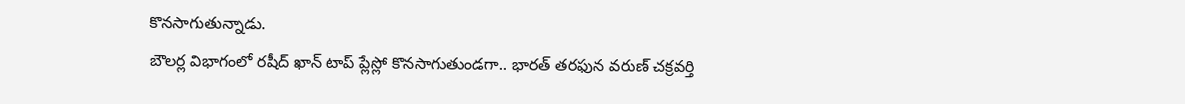కొనసాగుతున్నాడు.
బౌలర్ల విభాగంలో రషీద్ ఖాన్ టాప్ ప్లేస్లో కొనసాగుతుండగా.. భారత్ తరఫున వరుణ్ చక్రవర్తి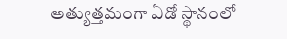అత్యుత్తమంగా ఏడో స్థానంలో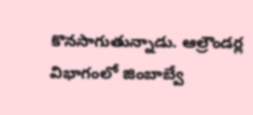కొనసాగుతున్నాడు. ఆల్రౌండర్ల విభాగంలో జింబాబ్వే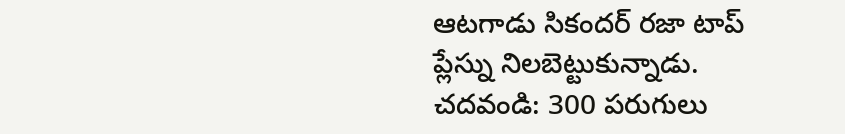ఆటగాడు సికందర్ రజా టాప్ ప్లేస్ను నిలబెట్టుకున్నాడు.
చదవండి: 300 పరుగులు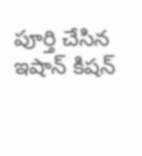పూర్తి చేసిన ఇషాన్ కిషన్